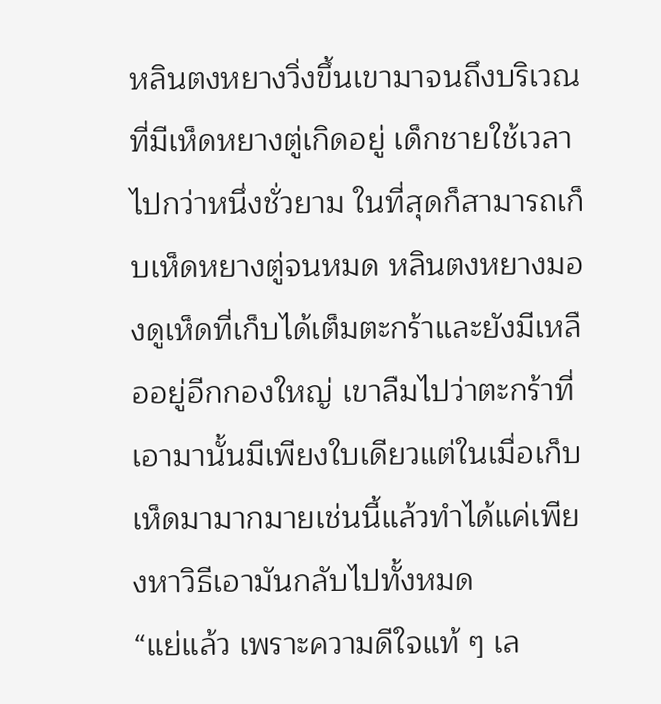หลินตงหยางวิ่งขึ้นเขามาจนถึงบริเวณที่มีเห็ดหยางตู่เกิดอยู่ เด็กชายใช้เวลาไปกว่าหนึ่งชั่วยาม ในที่สุดก็สามารถเก็บเห็ดหยางตู่จนหมด หลินตงหยางมองดูเห็ดที่เก็บได้เต็มตะกร้าและยังมีเหลืออยู่อีกกองใหญ่ เขาลืมไปว่าตะกร้าที่เอามานั้นมีเพียงใบเดียวแต่ในเมื่อเก็บเห็ดมามากมายเช่นนี้แล้วทำได้แค่เพียงหาวิธีเอามันกลับไปทั้งหมด
“แย่แล้ว เพราะความดีใจแท้ ๆ เล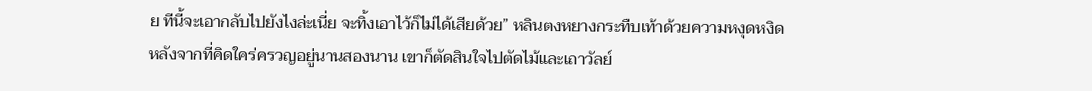ย ทีนี้จะเอากลับไปยังไงล่ะเนี่ย จะทิ้งเอาไว้ก็ไม่ได้เสียด้วย” หลินตงหยางกระทืบเท้าด้วยความหงุดหงิด
หลังจากที่คิดใคร่ครวญอยู่นานสองนาน เขาก็ตัดสินใจไปตัดไม้และเถาวัลย์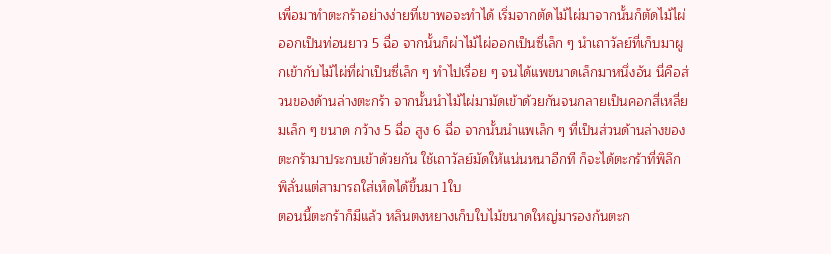เพื่อมาทำตะกร้าอย่างง่ายที่เขาพอจะทำได้ เริ่มจากตัดไม้ไผ่มาจากนั้นก็ตัดไม้ไผ่ออกเป็นท่อนยาว 5 ฉื่อ จากนั้นก็ผ่าไม้ไผ่ออกเป็นซี่เล็ก ๆ นำเถาวัลย์ที่เก็บมาผูกเข้ากับไม้ไผ่ที่ผ่าเป็นซี่เล็ก ๆ ทำไปเรื่อย ๆ จนได้แพขนาดเล็กมาหนึ่งอัน นี่คือส่วนของด้านล่างตะกร้า จากนั้นนำไม้ไผ่มามัดเข้าด้วยกันจนกลายเป็นคอกสี่เหลี่ยมเล็ก ๆ ขนาด กว้าง 5 ฉื่อ สูง 6 ฉื่อ จากนั้นนำแพเล็ก ๆ ที่เป็นส่วนด้านล่างของตะกร้ามาประกบเข้าด้วยกัน ใช้เถาวัลย์มัดให้แน่นหนาอีกที ก็จะได้ตะกร้าที่พิลึกพิลั่นแต่สามารถใส่เห็ดได้ขึ้นมา 1ใบ
ตอนนี้ตะกร้าก็มีแล้ว หลินตงหยางเก็บใบไม้ขนาดใหญ่มารองก้นตะก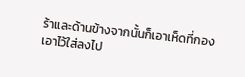ร้าและด้านข้างจากนั้นก็เอาเห็ดที่กองเอาไว้ใส่ลงไป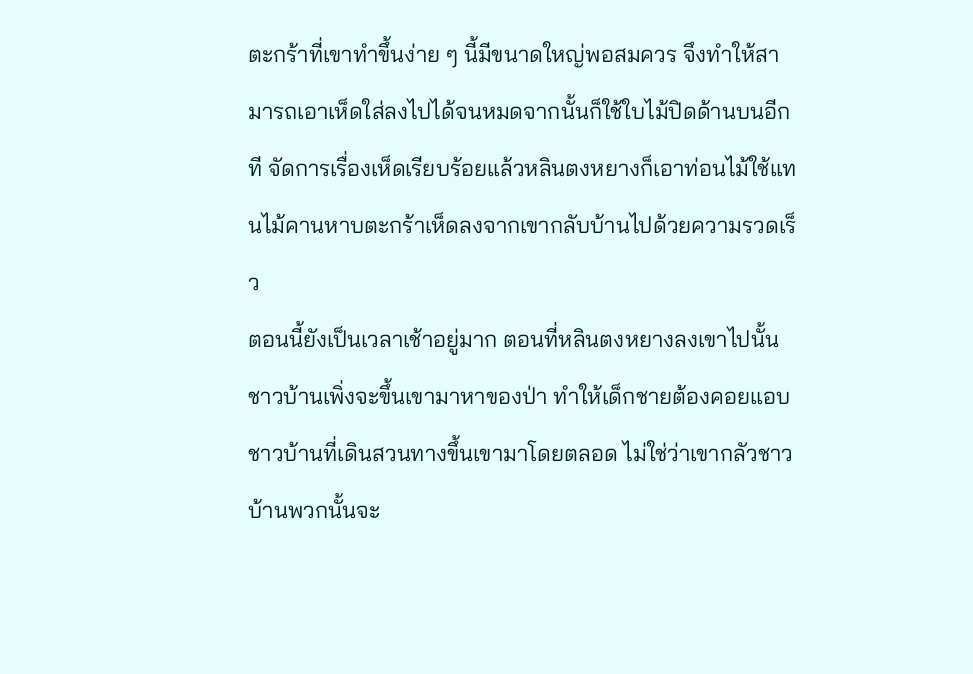ตะกร้าที่เขาทำขึ้นง่าย ๆ นี้มีขนาดใหญ่พอสมควร จึงทำให้สามารถเอาเห็ดใส่ลงไปได้จนหมดจากนั้นก็ใช้ใบไม้ปิดด้านบนอีกที จัดการเรื่องเห็ดเรียบร้อยแล้วหลินตงหยางก็เอาท่อนไม้ใช้แทนไม้คานหาบตะกร้าเห็ดลงจากเขากลับบ้านไปด้วยความรวดเร็ว
ตอนนี้ยังเป็นเวลาเช้าอยู่มาก ตอนที่หลินตงหยางลงเขาไปนั้นชาวบ้านเพิ่งจะขึ้นเขามาหาของป่า ทำให้เด็กชายต้องคอยแอบชาวบ้านที่เดินสวนทางขึ้นเขามาโดยตลอด ไม่ใช่ว่าเขากลัวชาวบ้านพวกนั้นจะ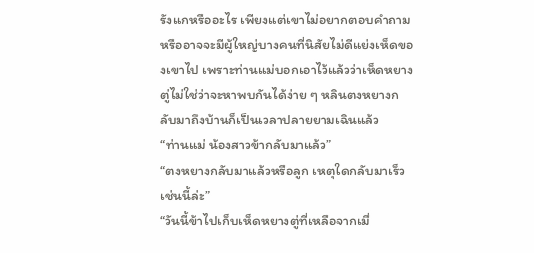รังแกหรืออะไร เพียงแต่เขาไม่อยากตอบคำถาม หรืออาจจะมีผู้ใหญ่บางคนที่นิสัยไม่ดีแย่งเห็ดของเขาไป เพราะท่านแม่บอกเอาไว้แล้วว่าเห็ดหยางตู่ไม่ใช่ว่าจะหาพบกันได้ง่าย ๆ หลินตงหยางกลับมาถึงบ้านก็เป็นเวลาปลายยามเฉินแล้ว
“ท่านแม่ น้องสาวข้ากลับมาแล้ว”
“ตงหยางกลับมาแล้วหรือลูก เหตุใดกลับมาเร็วเช่นนี้ล่ะ”
“วันนี้ข้าไปเก็บเห็ดหยางตู่ที่เหลือจากเมื่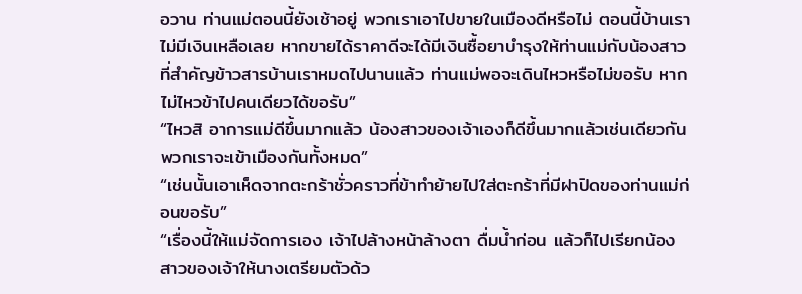อวาน ท่านแม่ตอนนี้ยังเช้าอยู่ พวกเราเอาไปขายในเมืองดีหรือไม่ ตอนนี้บ้านเราไม่มีเงินเหลือเลย หากขายได้ราคาดีจะได้มีเงินซื้อยาบำรุงให้ท่านแม่กับน้องสาว ที่สำคัญข้าวสารบ้านเราหมดไปนานแล้ว ท่านแม่พอจะเดินไหวหรือไม่ขอรับ หากไม่ไหวข้าไปคนเดียวได้ขอรับ”
“ไหวสิ อาการแม่ดีขึ้นมากแล้ว น้องสาวของเจ้าเองก็ดีขึ้นมากแล้วเช่นเดียวกัน พวกเราจะเข้าเมืองกันทั้งหมด”
“เช่นนั้นเอาเห็ดจากตะกร้าชั่วคราวที่ข้าทำย้ายไปใส่ตะกร้าที่มีฝาปิดของท่านแม่ก่อนขอรับ”
“เรื่องนี้ให้แม่จัดการเอง เจ้าไปล้างหน้าล้างตา ดื่มน้ำก่อน แล้วก็ไปเรียกน้องสาวของเจ้าให้นางเตรียมตัวด้ว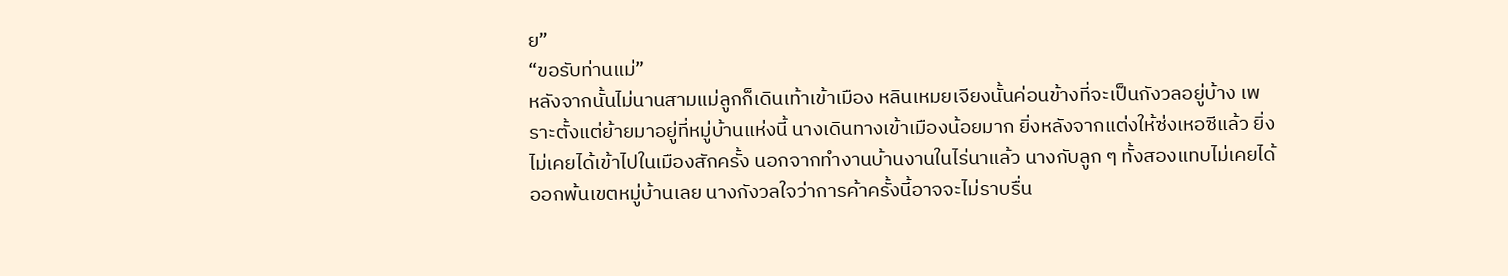ย”
“ขอรับท่านแม่”
หลังจากนั้นไม่นานสามแม่ลูกก็เดินเท้าเข้าเมือง หลินเหมยเจียงนั้นค่อนข้างที่จะเป็นกังวลอยู่บ้าง เพราะตั้งแต่ย้ายมาอยู่ที่หมู่บ้านแห่งนี้ นางเดินทางเข้าเมืองน้อยมาก ยิ่งหลังจากแต่งให้ซ่งเหอซีแล้ว ยิ่งไม่เคยได้เข้าไปในเมืองสักครั้ง นอกจากทำงานบ้านงานในไร่นาแล้ว นางกับลูก ๆ ทั้งสองแทบไม่เคยได้ออกพ้นเขตหมู่บ้านเลย นางกังวลใจว่าการค้าครั้งนี้อาจจะไม่ราบรื่น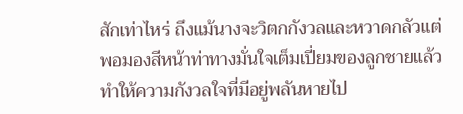สักเท่าไหร่ ถึงแม้นางจะวิตกกังวลและหวาดกลัวแต่พอมองสีหน้าท่าทางมั่นใจเต็มเปี่ยมของลูกชายแล้วทำให้ความกังวลใจที่มีอยู่พลันหายไป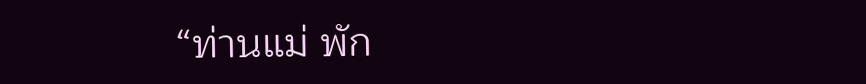“ท่านแม่ พัก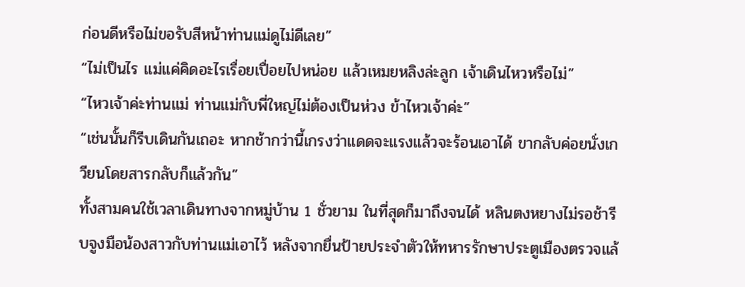ก่อนดีหรือไม่ขอรับสีหน้าท่านแม่ดูไม่ดีเลย”
“ไม่เป็นไร แม่แค่คิดอะไรเรื่อยเปื่อยไปหน่อย แล้วเหมยหลิงล่ะลูก เจ้าเดินไหวหรือไม่”
“ไหวเจ้าค่ะท่านแม่ ท่านแม่กับพี่ใหญ่ไม่ต้องเป็นห่วง ข้าไหวเจ้าค่ะ”
“เช่นนั้นก็รีบเดินกันเถอะ หากช้ากว่านี้เกรงว่าแดดจะแรงแล้วจะร้อนเอาได้ ขากลับค่อยนั่งเกวียนโดยสารกลับก็แล้วกัน”
ทั้งสามคนใช้เวลาเดินทางจากหมู่บ้าน 1 ชั่วยาม ในที่สุดก็มาถึงจนได้ หลินตงหยางไม่รอช้ารีบจูงมือน้องสาวกับท่านแม่เอาไว้ หลังจากยื่นป้ายประจำตัวให้ทหารรักษาประตูเมืองตรวจแล้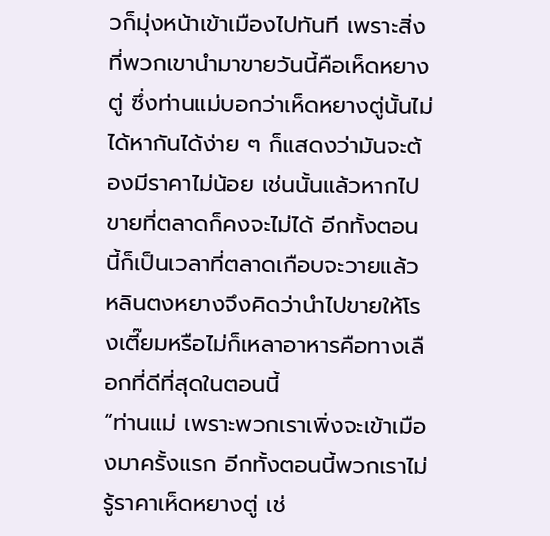วก็มุ่งหน้าเข้าเมืองไปทันที เพราะสิ่งที่พวกเขานำมาขายวันนี้คือเห็ดหยางตู่ ซึ่งท่านแม่บอกว่าเห็ดหยางตู่นั้นไม่ได้หากันได้ง่าย ๆ ก็แสดงว่ามันจะต้องมีราคาไม่น้อย เช่นนั้นแล้วหากไปขายที่ตลาดก็คงจะไม่ได้ อีกทั้งตอนนี้ก็เป็นเวลาที่ตลาดเกือบจะวายแล้ว หลินตงหยางจึงคิดว่านำไปขายให้โรงเตี๊ยมหรือไม่ก็เหลาอาหารคือทางเลือกที่ดีที่สุดในตอนนี้
“ท่านแม่ เพราะพวกเราเพิ่งจะเข้าเมืองมาครั้งแรก อีกทั้งตอนนี้พวกเราไม่รู้ราคาเห็ดหยางตู่ เช่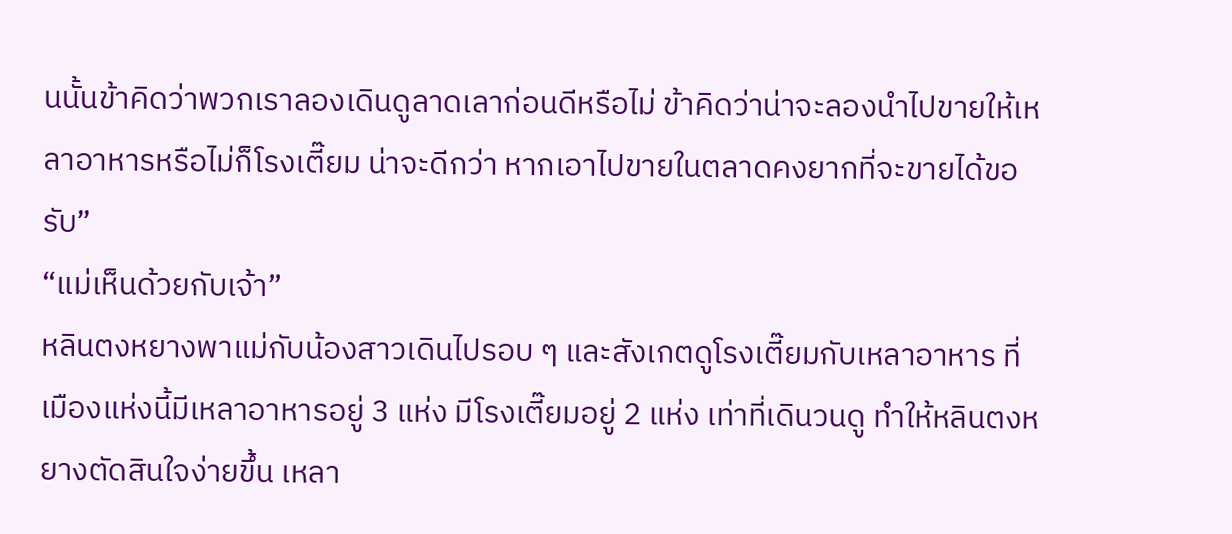นนั้นข้าคิดว่าพวกเราลองเดินดูลาดเลาก่อนดีหรือไม่ ข้าคิดว่าน่าจะลองนำไปขายให้เหลาอาหารหรือไม่ก็โรงเตี๊ยม น่าจะดีกว่า หากเอาไปขายในตลาดคงยากที่จะขายได้ขอรับ”
“แม่เห็นด้วยกับเจ้า”
หลินตงหยางพาแม่กับน้องสาวเดินไปรอบ ๆ และสังเกตดูโรงเตี๊ยมกับเหลาอาหาร ที่เมืองแห่งนี้มีเหลาอาหารอยู่ 3 แห่ง มีโรงเตี๊ยมอยู่ 2 แห่ง เท่าที่เดินวนดู ทำให้หลินตงหยางตัดสินใจง่ายขึ้น เหลา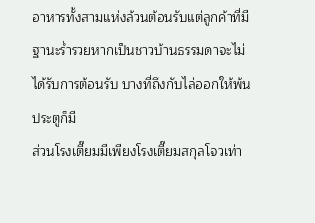อาหารทั้งสามแห่งล้วนต้อนรับแต่ลูกค้าที่มีฐานะร่ำรวยหากเป็นชาวบ้านธรรมดาจะไม่ได้รับการต้อนรับ บางที่ถึงกับไล่ออกให้พ้นประตูก็มี
ส่วนโรงเตี๊ยมมีเพียงโรงเตี๊ยมสกุลโจวเท่า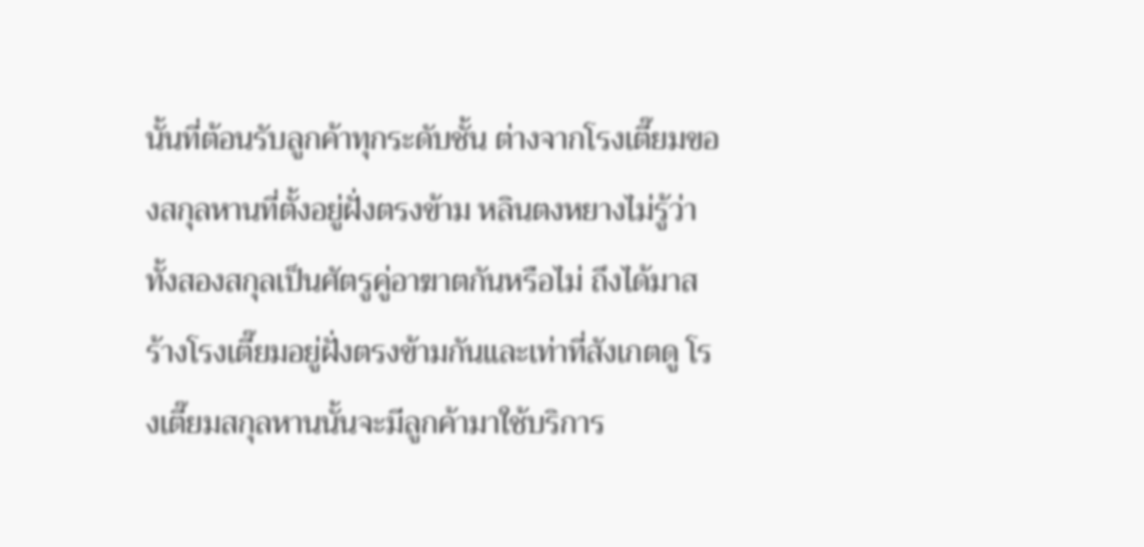นั้นที่ต้อนรับลูกค้าทุกระดับชั้น ต่างจากโรงเตี๊ยมของสกุลหานที่ตั้งอยู่ฝั่งตรงข้าม หลินตงหยางไม่รู้ว่าทั้งสองสกุลเป็นศัตรูคู่อาฆาตกันหรือไม่ ถึงได้มาสร้างโรงเตี๊ยมอยู่ฝั่งตรงข้ามกันและเท่าที่สังเกตดู โรงเตี๊ยมสกุลหานนั้นจะมีลูกค้ามาใช้บริการ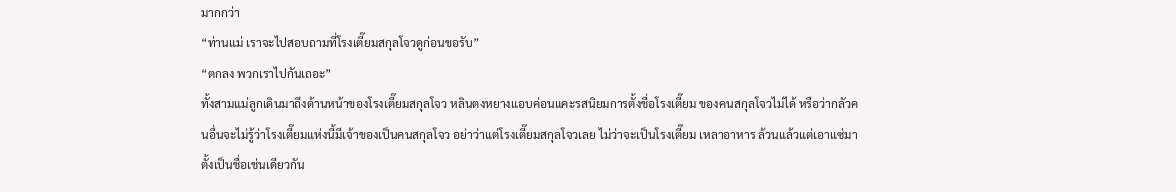มากกว่า
“ท่านแม่ เราจะไปสอบถามที่โรงเตี๊ยมสกุลโจวดูก่อนขอรับ”
“ตกลง พวกเราไปกันเถอะ”
ทั้งสามแม่ลูกเดินมาถึงด้านหน้าของโรงเตี๊ยมสกุลโจว หลินตงหยางแอบค่อนแคะรสนิยมการตั้งชื่อโรงเตี๊ยม ของคนสกุลโจวไม่ได้ หรือว่ากลัวคนอื่นจะไม่รู้ว่าโรงเตี๊ยมแห่งนี้มีเจ้าของเป็นคนสกุลโจว อย่าว่าแต่โรงเตี๊ยมสกุลโจวเลย ไม่ว่าจะเป็นโรงเตี๊ยม เหลาอาหาร ล้วนแล้วแต่เอาแซ่มาตั้งเป็นชื่อเช่นเดียวกัน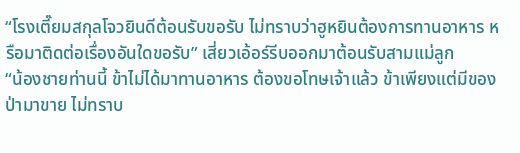“โรงเตี๊ยมสกุลโจวยินดีต้อนรับขอรับ ไม่ทราบว่าฮูหยินต้องการทานอาหาร หรือมาติดต่อเรื่องอันใดขอรับ” เสี่ยวเอ้อร์รีบออกมาต้อนรับสามแม่ลูก
“น้องชายท่านนี้ ข้าไม่ได้มาทานอาหาร ต้องขอโทษเจ้าแล้ว ข้าเพียงแต่มีของป่ามาขาย ไม่ทราบ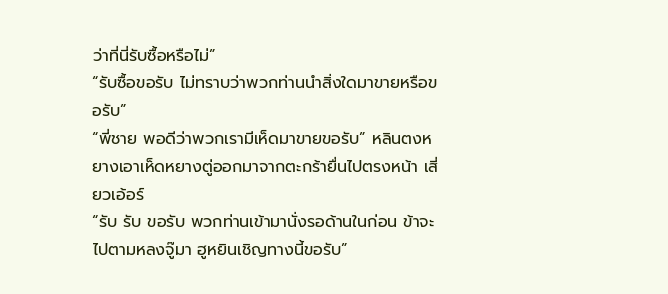ว่าที่นี่รับซื้อหรือไม่”
“รับซื้อขอรับ ไม่ทราบว่าพวกท่านนำสิ่งใดมาขายหรือขอรับ”
“พี่ชาย พอดีว่าพวกเรามีเห็ดมาขายขอรับ” หลินตงหยางเอาเห็ดหยางตู่ออกมาจากตะกร้ายื่นไปตรงหน้า เสี่ยวเอ้อร์
“รับ รับ ขอรับ พวกท่านเข้ามานั่งรอด้านในก่อน ข้าจะไปตามหลงจู๊มา ฮูหยินเชิญทางนี้ขอรับ”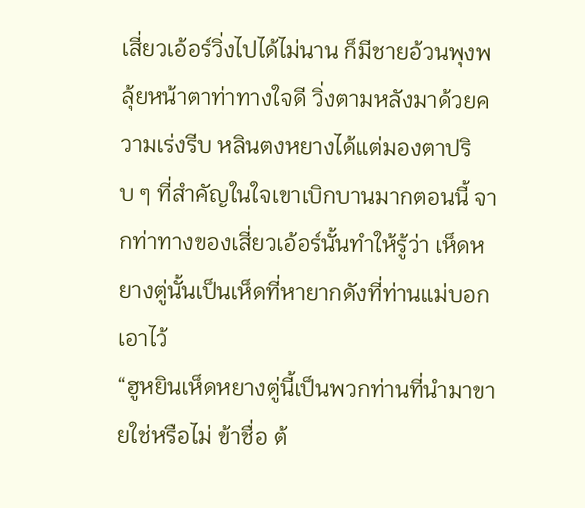เสี่ยวเอ้อร์วิ่งไปได้ไม่นาน ก็มีชายอ้วนพุงพลุ้ยหน้าตาท่าทางใจดี วิ่งตามหลังมาด้วยความเร่งรีบ หลินตงหยางได้แต่มองตาปริบ ๆ ที่สำคัญในใจเขาเบิกบานมากตอนนี้ จากท่าทางของเสี่ยวเอ้อร์นั้นทำให้รู้ว่า เห็ดหยางตู่นั้นเป็นเห็ดที่หายากดังที่ท่านแม่บอกเอาไว้
“ฮูหยินเห็ดหยางตู่นี้เป็นพวกท่านที่นำมาขายใช่หรือไม่ ข้าชื่อ ต้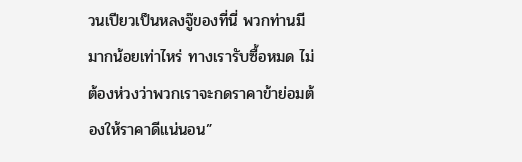วนเปียวเป็นหลงจู๊ของที่นี่ พวกท่านมีมากน้อยเท่าไหร่ ทางเรารับซื้อหมด ไม่ต้องห่วงว่าพวกเราจะกดราคาข้าย่อมต้องให้ราคาดีแน่นอน”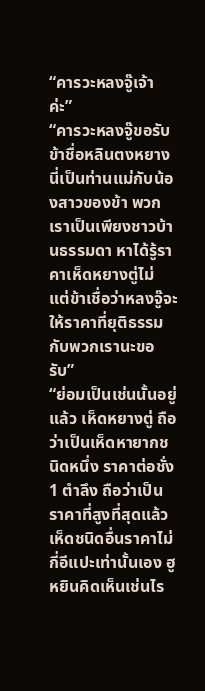“คารวะหลงจู๊เจ้าค่ะ”
“คารวะหลงจู๊ขอรับ ข้าชื่อหลินตงหยาง นี่เป็นท่านแม่กับน้องสาวของข้า พวกเราเป็นเพียงชาวบ้านธรรมดา หาได้รู้ราคาเห็ดหยางตู่ไม่ แต่ข้าเชื่อว่าหลงจู๊จะให้ราคาที่ยุติธรรมกับพวกเรานะขอรับ”
“ย่อมเป็นเช่นนั้นอยู่แล้ว เห็ดหยางตู่ ถือว่าเป็นเห็ดหายากชนิดหนึ่ง ราคาต่อชั่ง 1 ตำลึง ถือว่าเป็นราคาที่สูงที่สุดแล้ว เห็ดชนิดอื่นราคาไม่กี่อีแปะเท่านั้นเอง ฮูหยินคิดเห็นเช่นไร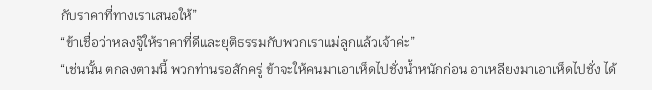กับราคาที่ทางเราเสนอให้”
“ข้าเชื่อว่าหลงจู๊ให้ราคาที่ดีและยุติธรรมกับพวกเราแม่ลูกแล้วเจ้าค่ะ”
“เช่นนั้น ตกลงตามนี้ พวกท่านรอสักครู่ ข้าจะให้คนมาเอาเห็ดไปชั่งน้ำหนักก่อน อาเหลียงมาเอาเห็ดไปชั่ง ได้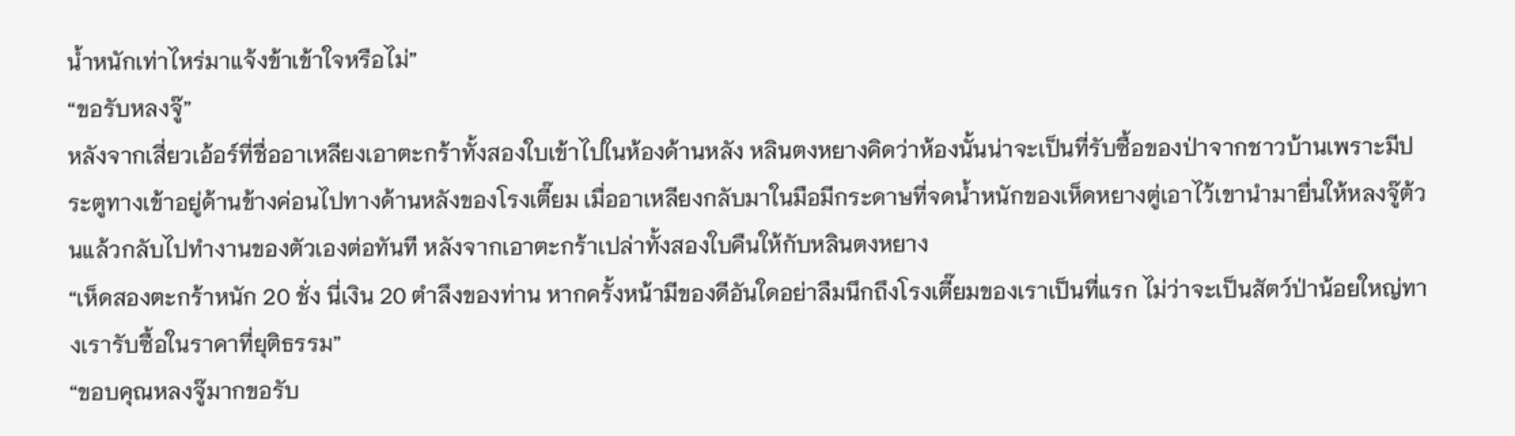น้ำหนักเท่าไหร่มาแจ้งข้าเข้าใจหรือไม่”
“ขอรับหลงจู๊”
หลังจากเสี่ยวเอ้อร์ที่ชื่ออาเหลียงเอาตะกร้าทั้งสองใบเข้าไปในห้องด้านหลัง หลินตงหยางคิดว่าห้องนั้นน่าจะเป็นที่รับซื้อของป่าจากชาวบ้านเพราะมีประตูทางเข้าอยู่ด้านข้างค่อนไปทางด้านหลังของโรงเตี๊ยม เมื่ออาเหลียงกลับมาในมือมีกระดาษที่จดน้ำหนักของเห็ดหยางตู่เอาไว้เขานำมายื่นให้หลงจู๊ต้วนแล้วกลับไปทำงานของตัวเองต่อทันที หลังจากเอาตะกร้าเปล่าทั้งสองใบคืนให้กับหลินตงหยาง
“เห็ดสองตะกร้าหนัก 20 ชั่ง นี่เงิน 20 ตำลึงของท่าน หากครั้งหน้ามีของดีอันใดอย่าลืมนึกถึงโรงเตี๊ยมของเราเป็นที่แรก ไม่ว่าจะเป็นสัตว์ป่าน้อยใหญ่ทางเรารับซื้อในราคาที่ยุติธรรม”
“ขอบคุณหลงจู๊มากขอรับ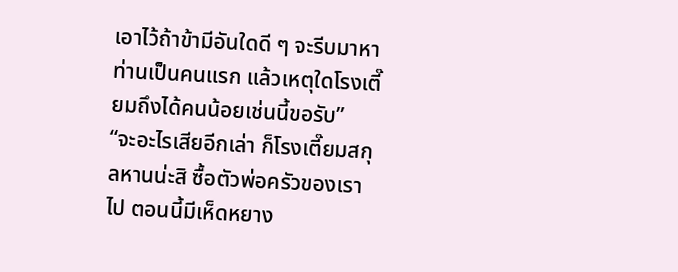เอาไว้ถ้าข้ามีอันใดดี ๆ จะรีบมาหาท่านเป็นคนแรก แล้วเหตุใดโรงเตี๊ยมถึงได้คนน้อยเช่นนี้ขอรับ”
“จะอะไรเสียอีกเล่า ก็โรงเตี๊ยมสกุลหานน่ะสิ ซื้อตัวพ่อครัวของเราไป ตอนนี้มีเห็ดหยาง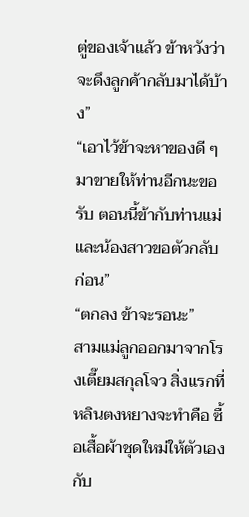ตู่ของเจ้าแล้ว ข้าหวังว่าจะดึงลูกค้ากลับมาได้บ้าง”
“เอาไว้ข้าจะหาของดี ๆ มาขายให้ท่านอีกนะขอรับ ตอนนี้ข้ากับท่านแม่และน้องสาวขอตัวกลับก่อน”
“ตกลง ข้าจะรอนะ”
สามแม่ลูกออกมาจากโรงเตี๊ยมสกุลโจว สิ่งแรกที่หลินตงหยางจะทำคือ ซื้อเสื้อผ้าชุดใหม่ให้ตัวเองกับ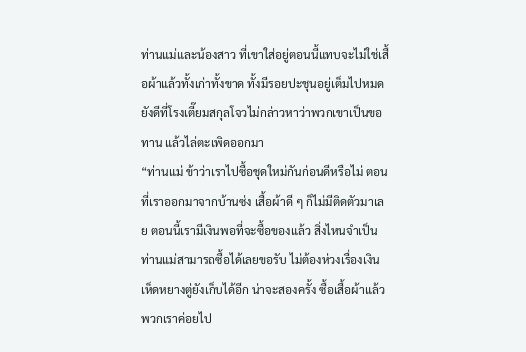ท่านแม่และน้องสาว ที่เขาใส่อยู่ตอนนี้แทบจะไม่ใช่เสื้อผ้าแล้วทั้งเก่าทั้งขาด ทั้งมีรอยปะชุนอยู่เต็มไปหมด ยังดีที่โรงเตี๊ยมสกุลโจวไม่กล่าวหาว่าพวกเขาเป็นขอทาน แล้วไล่ตะเพิดออกมา
“ท่านแม่ ข้าว่าเราไปซื้อชุดใหม่กันก่อนดีหรือไม่ ตอนที่เราออกมาจากบ้านซ่ง เสื้อผ้าดี ๆ ก็ไม่มีติดตัวมาเลย ตอนนี้เรามีเงินพอที่จะซื้อของแล้ว สิ่งไหนจำเป็นท่านแม่สามารถซื้อได้เลยขอรับ ไม่ต้องห่วงเรื่องเงิน เห็ดหยางตู่ยังเก็บได้อีก น่าจะสองครั้ง ซื้อเสื้อผ้าแล้ว พวกเราค่อยไป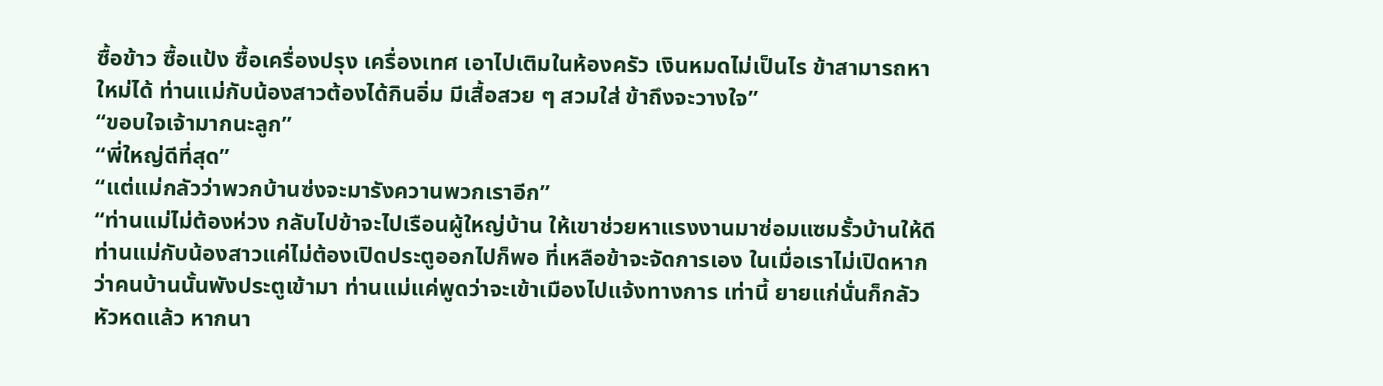ซื้อข้าว ซื้อแป้ง ซื้อเครื่องปรุง เครื่องเทศ เอาไปเติมในห้องครัว เงินหมดไม่เป็นไร ข้าสามารถหาใหม่ได้ ท่านแม่กับน้องสาวต้องได้กินอิ่ม มีเสื้อสวย ๆ สวมใส่ ข้าถึงจะวางใจ”
“ขอบใจเจ้ามากนะลูก”
“พี่ใหญ่ดีที่สุด”
“แต่แม่กลัวว่าพวกบ้านซ่งจะมารังควานพวกเราอีก”
“ท่านแม่ไม่ต้องห่วง กลับไปข้าจะไปเรือนผู้ใหญ่บ้าน ให้เขาช่วยหาแรงงานมาซ่อมแซมรั้วบ้านให้ดี ท่านแม่กับน้องสาวแค่ไม่ต้องเปิดประตูออกไปก็พอ ที่เหลือข้าจะจัดการเอง ในเมื่อเราไม่เปิดหากว่าคนบ้านนั้นพังประตูเข้ามา ท่านแม่แค่พูดว่าจะเข้าเมืองไปแจ้งทางการ เท่านี้ ยายแก่นั่นก็กลัวหัวหดแล้ว หากนา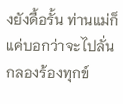งยังดื้อรั้น ท่านแม่ก็แค่บอกว่าจะไปลั่นกลองร้องทุกข์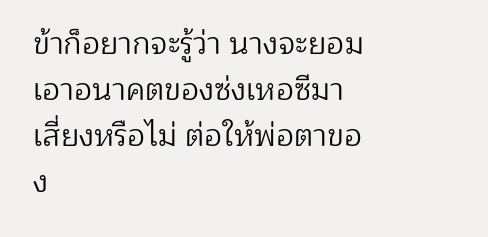ข้าก็อยากจะรู้ว่า นางจะยอมเอาอนาคตของซ่งเหอซีมาเสี่ยงหรือไม่ ต่อให้พ่อตาของ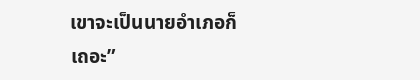เขาจะเป็นนายอำเภอก็เถอะ”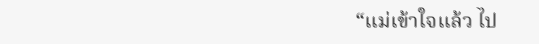“แม่เข้าใจแล้ว ไป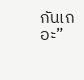กันเถอะ”